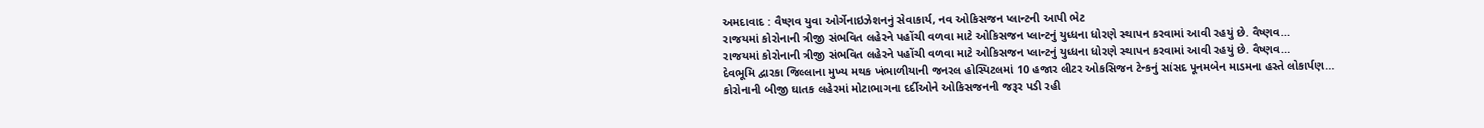અમદાવાદ : વૈષ્ણવ યુવા ઓર્ગેનાઇઝેશનનું સેવાકાર્ય, નવ ઓકિસજન પ્લાન્ટની આપી ભેટ
રાજયમાં કોરોનાની ત્રીજી સંભવિત લહેરને પહોંચી વળવા માટે ઓકિસજન પ્લાન્ટનું યુધ્ધના ધોરણે સ્થાપન કરવામાં આવી રહયું છે. વૈષ્ણવ…
રાજયમાં કોરોનાની ત્રીજી સંભવિત લહેરને પહોંચી વળવા માટે ઓકિસજન પ્લાન્ટનું યુધ્ધના ધોરણે સ્થાપન કરવામાં આવી રહયું છે. વૈષ્ણવ…
દેવભૂમિ દ્વારકા જિલ્લાના મુખ્ય મથક ખંભાળીયાની જનરલ હોસ્પિટલમાં 10 હજાર લીટર ઓકસિજન ટેન્કનું સાંસદ પૂનમબેન માડમના હસ્તે લોકાર્પણ…
કોરોનાની બીજી ઘાતક લહેરમાં મોટાભાગના દર્દીઓને ઓકિસજનની જરૂર પડી રહી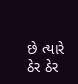છે ત્યારે ઠેર ઠેર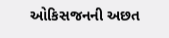ઓકિસજનની અછત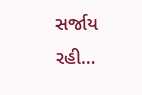સર્જાય રહી…